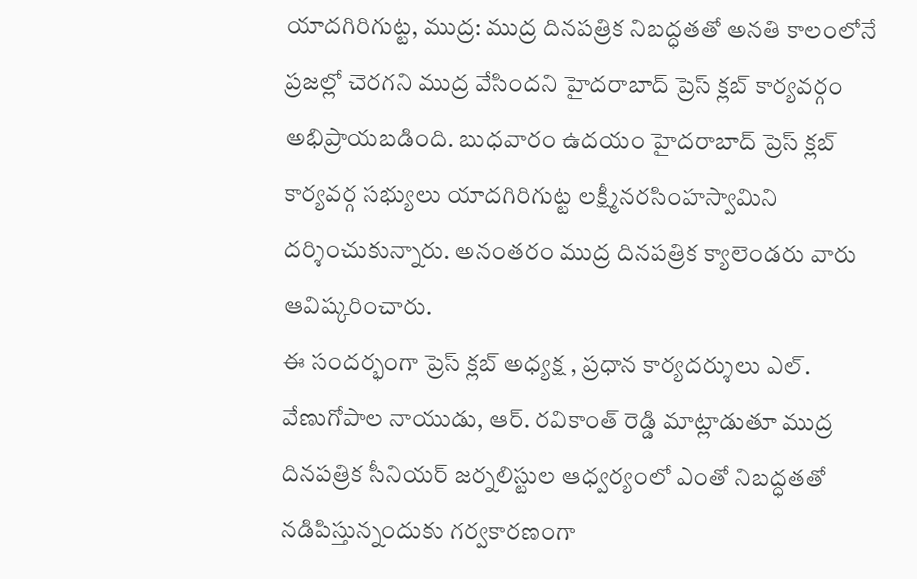యాదగిరిగుట్ట, ముద్ర: ముద్ర దినపత్రిక నిబద్ధతతో అనతి కాలంలోనే ప్రజల్లో చెరగని ముద్ర వేసిందని హైదరాబాద్ ప్రెస్ క్లబ్ కార్యవర్గం అభిప్రాయబడింది. బుధవారం ఉదయం హైదరాబాద్ ప్రెస్ క్లబ్ కార్యవర్గ సభ్యులు యాదగిరిగుట్ట లక్ష్మీనరసింహస్వామిని దర్శించుకున్నారు. అనంతరం ముద్ర దినపత్రిక క్యాలెండరు వారు ఆవిష్కరించారు.
ఈ సందర్భంగా ప్రెస్ క్లబ్ అధ్యక్ష , ప్రధాన కార్యదర్శులు ఎల్. వేణుగోపాల నాయుడు, ఆర్. రవికాంత్ రెడ్డి మాట్లాడుతూ ముద్ర దినపత్రిక సీనియర్ జర్నలిస్టుల ఆధ్వర్యంలో ఎంతో నిబద్ధతతో నడిపిస్తున్నందుకు గర్వకారణంగా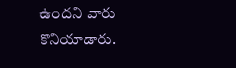ఉందని వారు కొనియాడారు.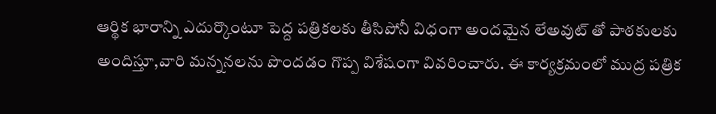ఆర్థిక భారాన్ని ఎదుర్కొంటూ పెద్ద పత్రికలకు తీసిపోనీ విధంగా అందమైన లేఅవుట్ తో పాఠకులకు అందిస్తూ,వారి మన్ననలను పొందడం గొప్ప విశేషంగా వివరించారు. ఈ కార్యక్రమంలో ముద్ర పత్రిక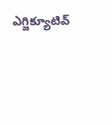ఎగ్జిక్యూటివ్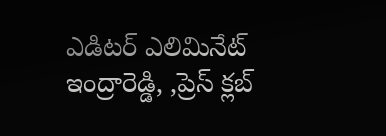ఎడిటర్ ఎలిమినేట్ ఇంద్రారెడ్డి, ,ప్రెస్ క్లబ్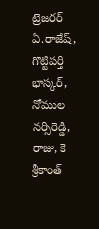ట్రెజరర్ ఏ.రాజేష్, గొట్టిపర్తి భాస్కర్, నోముల నర్సిరెడ్డి, రాజు, కె శ్రీకాంత్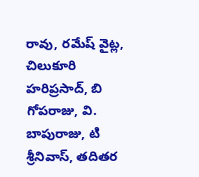రావు, రమేష్ వైట్ల, చిలుకూరి హరిప్రసాద్, బి గోపరాజు, వి. బాపురాజు, టి శ్రీనివాస్, తదితర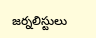జర్నలిస్టులు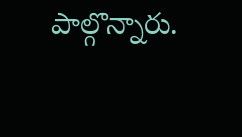పాల్గొన్నారు.